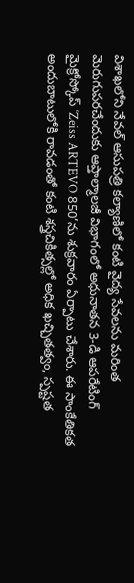విశాఖలోని నేవల్ ఆసుపత్రి కల్యాణిలో కంటి వైద్య సేవలను మరింత మెరుగుపరచేందుకు ఆప్తాల్మాలజీ విభాగంలో అధునాతన 3-డి ఆపరేటింగ్ మైక్రోస్కోప్ ‘Zeiss ARTEVO 850’ను శుక్రవారం ఏర్పాటు చేశారు. ఈ సాంకేతికత అందుబాటులోకి రావడంతో కంటి శస్త్రచికిత్సల్లో అధిక ఖచ్చితత్వం, స్పష్టత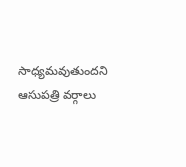సాధ్యమవుతుందని ఆసుపత్రి వర్గాలు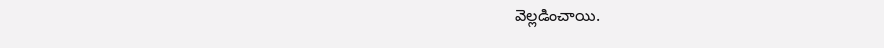వెల్లడించాయి.